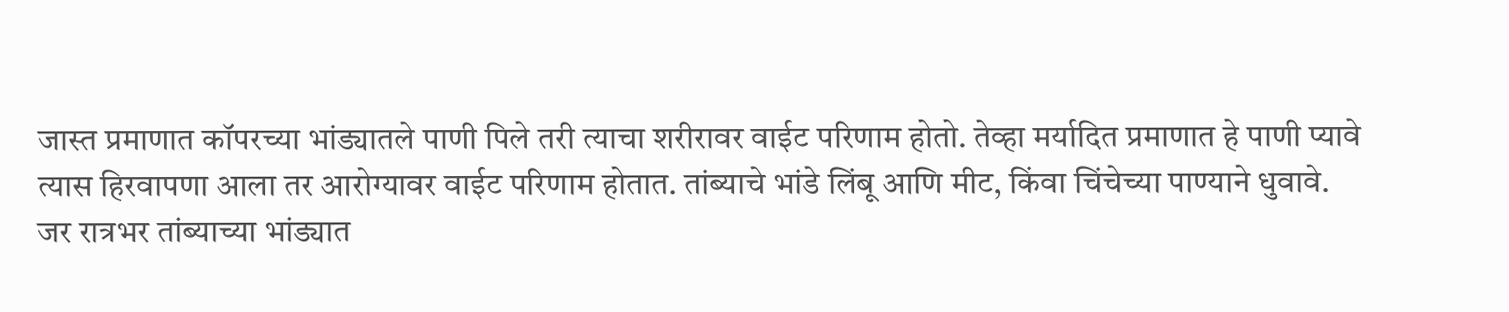जास्त प्रमाणात कॉपरच्या भांड्यातले पाणी पिले तरी त्याचा शरीरावर वाईट परिणाम होतो. तेव्हा मर्यादित प्रमाणात हे पाणी प्यावे
त्यास हिरवापणा आला तर आरोग्यावर वाईट परिणाम होतात. तांब्याचे भांडे लिंबू आणि मीट, किंवा चिंचेच्या पाण्याने धुवावे.
जर रात्रभर तांब्याच्या भांड्यात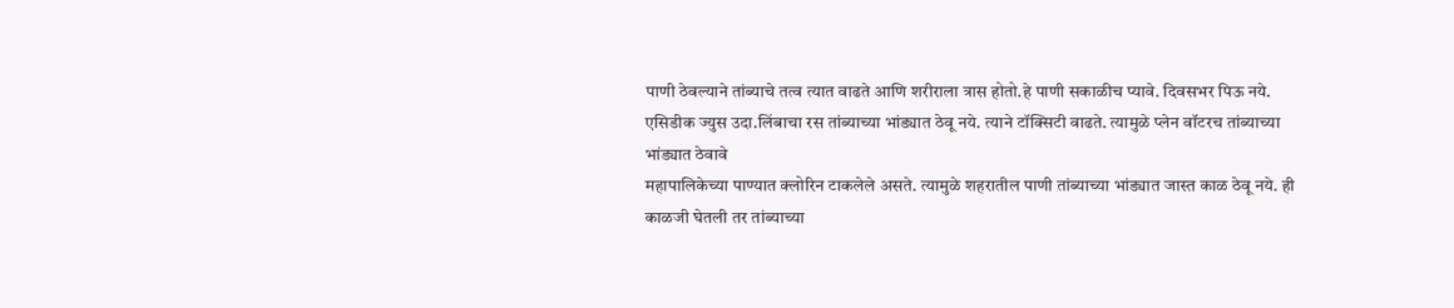पाणी ठेवल्याने तांब्याचे तत्व त्यात वाढते आणि शरीराला त्रास होतो.हे पाणी सकाळीच प्यावे. दिवसभर पिऊ नये.
एसिडीक ज्युस उदा.लिंबाचा रस तांब्याच्या भांड्यात ठेवू नये. त्याने टॉक्सिटी वाढते. त्यामुळे प्लेन वॉटरच तांब्याच्या भांड्यात ठेवावे
महापालिकेच्या पाण्यात क्लोरिन टाकलेले असते. त्यामुळे शहरातील पाणी तांब्याच्या भांड्यात जास्त काळ ठेवू नये. ही काळजी घेतली तर तांब्याच्या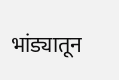भांड्यातून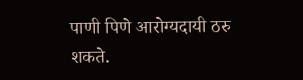पाणी पिणे आरोग्यदायी ठरु शकते.